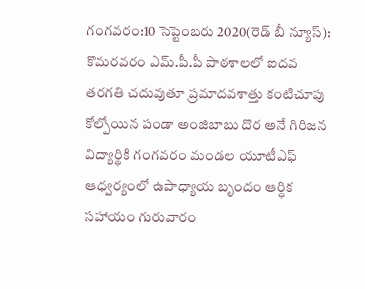గంగవరం:10 సెప్టెంబరు 2020(రెడ్ బీ న్యూస్): కొమరవరం ఎమ్.పీ.పీ పాఠశాలలో ఐదవ తరగతి చదువుతూ ప్రమాదవశాత్తు కంటిచూపు కోల్పోయిన పండా అంజిబాబు దొర అనే గిరిజన విద్యార్థికి గంగవరం మండల యూటీఎఫ్ ఆధ్వర్యంలో ఉపాధ్యాయ బృందం ఆర్ధిక సహాయం గురువారం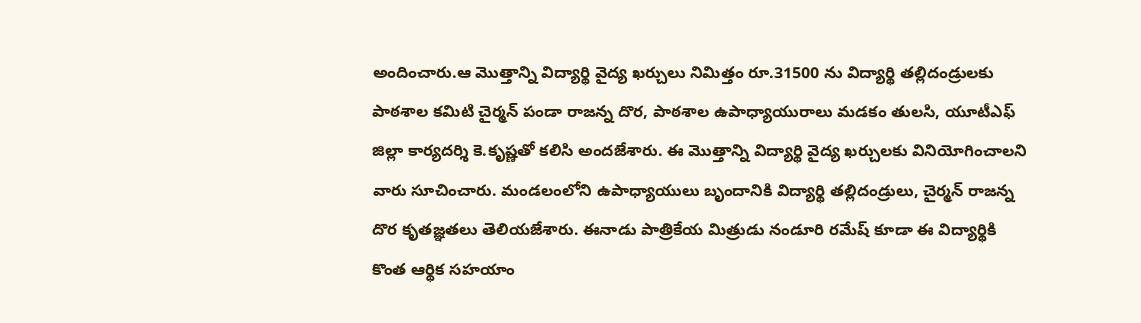అందించారు.ఆ మొత్తాన్ని విద్యార్థి వైద్య ఖర్చులు నిమిత్తం రూ.31500 ను విద్యార్థి తల్లిదండ్రులకు పాఠశాల కమిటి చైర్మన్ పండా రాజన్న దొర, పాఠశాల ఉపాధ్యాయురాలు మడకం తులసి, యూటీఎఫ్ జిల్లా కార్యదర్శి కె.కృష్ణతో కలిసి అందజేశారు. ఈ మొత్తాన్ని విద్యార్థి వైద్య ఖర్చులకు వినియోగించాలని వారు సూచించారు. మండలంలోని ఉపాధ్యాయులు బృందానికి విద్యార్థి తల్లిదండ్రులు, చైర్మన్ రాజన్న దొర కృతజ్ఞతలు తెలియజేశారు. ఈనాడు పాత్రికేయ మిత్రుడు నండూరి రమేష్ కూడా ఈ విద్యార్థికి కొంత ఆర్థిక సహయాం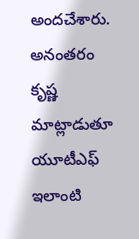అందచేశారు. అనంతరం కృష్ణ మాట్లాడుతూ యూటీఎఫ్ ఇలాంటి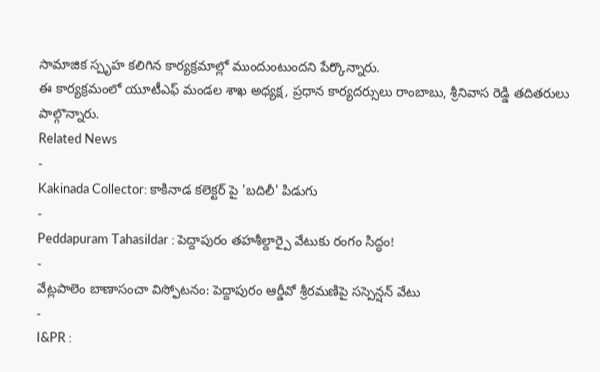సామాజిక స్పృహ కలిగిన కార్యక్రమాల్లో ముందుంటుందని పేర్కొన్నారు.
ఈ కార్యక్రమంలో యూటీఎఫ్ మండల శాఖ అధ్యక్ష, ప్రధాన కార్యదర్సులు రాంబాబు, శ్రీనివాస రెడ్డి తదితరులు పాల్గొన్నారు.
Related News
-
Kakinada Collector: కాకినాడ కలెక్టర్ పై 'బదిలీ' పిడుగు
-
Peddapuram Tahasildar : పెద్దాపురం తహశీల్దార్పై వేటుకు రంగం సిద్ధం!
-
వేట్లపాలెం బాణాసంచా విస్ఫోటనం: పెద్దాపురం ఆర్డీవో శ్రీరమణిపై సస్పెన్షన్ వేటు
-
I&PR :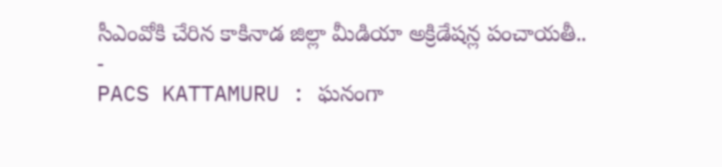సీఎంవోకి చేరిన కాకినాడ జిల్లా మీడియా అక్రిడేషన్ల పంచాయతీ..
-
PACS KATTAMURU : ఘనంగా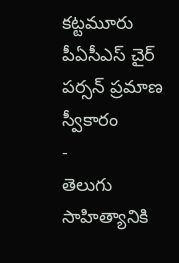కట్టమూరు పీఏసీఎస్ చైర్ పర్సన్ ప్రమాణ స్వీకారం
-
తెలుగు సాహిత్యానికి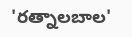'రత్నాలబాల'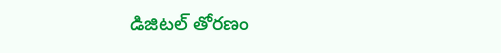డిజిటల్ తోరణం